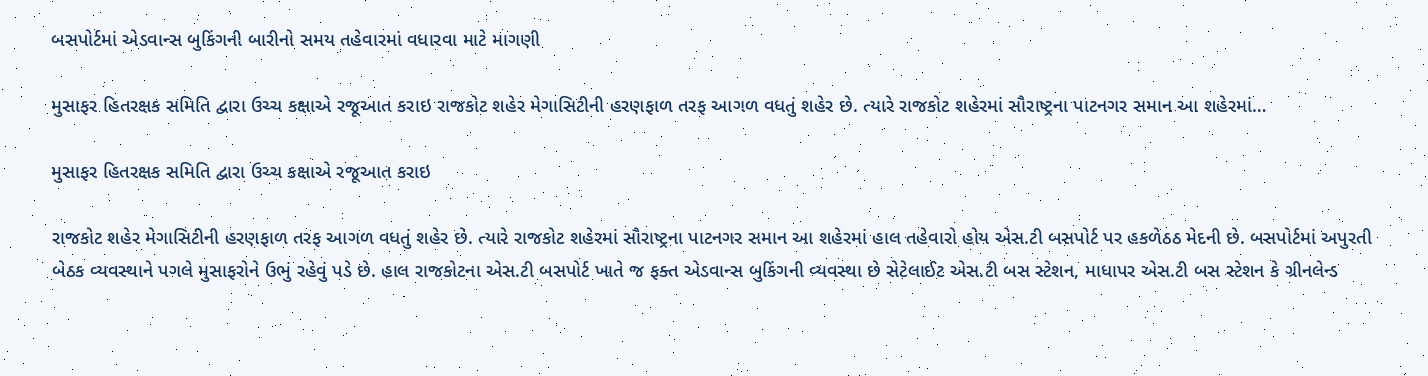બસપોર્ટમાં એડવાન્સ બુકિંગની બારીનો સમય તહેવારમાં વધારવા માટે માગણી

મુસાફર હિતરક્ષક સમિતિ દ્વારા ઉચ્ચ કક્ષાએ રજૂઆત કરાઇ રાજકોટ શહેર મેગાસિટીની હરણફાળ તરફ આગળ વધતું શહેર છે. ત્યારે રાજકોટ શહેરમાં સૌરાષ્ટ્રના પાટનગર સમાન આ શહેરમાં…

મુસાફર હિતરક્ષક સમિતિ દ્વારા ઉચ્ચ કક્ષાએ રજૂઆત કરાઇ

રાજકોટ શહેર મેગાસિટીની હરણફાળ તરફ આગળ વધતું શહેર છે. ત્યારે રાજકોટ શહેરમાં સૌરાષ્ટ્રના પાટનગર સમાન આ શહેરમાં હાલ તહેવારો હોય એસ.ટી બસપોર્ટ પર હકળેઠઠ મેદની છે. બસપોર્ટમાં અપુરતી બેઠક વ્યવસ્થાને પગલે મુસાફરોને ઉભું રહેવું પડે છે. હાલ રાજકોટના એસ.ટી બસપોર્ટ ખાતે જ ફક્ત એડવાન્સ બુકિંગની વ્યવસ્થા છે સેટેલાઈટ એસ.ટી બસ સ્ટેશન, માધાપર એસ.ટી બસ સ્ટેશન કે ગ્રીનલેન્ડ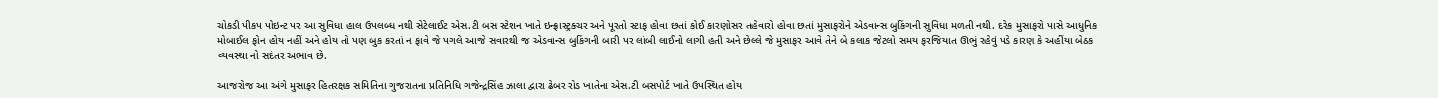ચોકડી પીકપ પોઇન્ટ પર આ સુવિધા હાલ ઉપલબ્ધ નથી સેટેલાઈટ એસ.ટી બસ સ્ટેશન ખાતે ઇન્ફ્રાસ્ટ્રક્ચર અને પૂરતો સ્ટાફ હોવા છતાં કોઈ કારણોસર તહેવારો હોવા છતાં મુસાફરોને એડવાન્સ બુકિંગની સુવિધા મળતી નથી. દરેક મુસાફરો પાસે આધુનિક મોબાઈલ ફોન હોય નહીં અને હોય તો પણ બુક કરતાં ન ફાવે જે પગલે આજે સવારથી જ એડવાન્સ બુકિંગની બારી પર લાંબી લાઈનો લાગી હતી અને છેલ્લે જે મુસાફર આવે તેને બે કલાક જેટલો સમય ફરજિયાત ઊભું રહેવું પડે કારણ કે અહીંયા બેઠક વ્યવસ્થા નો સદંતર અભાવ છે.

આજરોજ આ અંગે મુસાફર હિતરક્ષક સમિતિના ગુજરાતના પ્રતિનિધિ ગજેન્દ્રસિંહ ઝાલા દ્વારા ઢેબર રોડ ખાતેના એસ.ટી બસપોર્ટ ખાતે ઉપસ્થિત હોય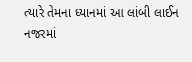ત્યારે તેમના ધ્યાનમાં આ લાંબી લાઈન નજરમાં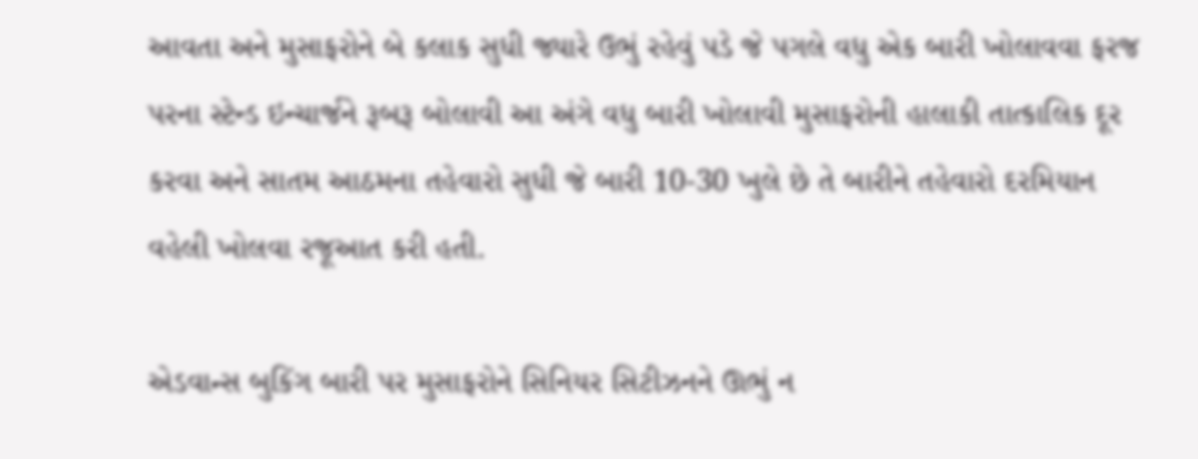આવતા અને મુસાફરોને બે કલાક સુધી જ્યારે ઉભું રહેવું પડે જે પગલે વધુ એક બારી ખોલાવવા ફરજ પરના સ્ટેન્ડ ઇન્ચાર્જને રૂબરૂ બોલાવી આ અંગે વધુ બારી ખોલાવી મુસાફરોની હાલાકી તાત્કાલિક દૂર કરવા અને સાતમ આઠમના તહેવારો સુધી જે બારી 10-30 ખુલે છે તે બારીને તહેવારો દરમિયાન વહેલી ખોલવા રજૂઆત કરી હતી.

એડવાન્સ બુકિંગ બારી પર મુસાફરોને સિનિયર સિટીઝનને ઊભું ન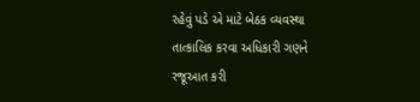રહેવું પડે એ માટે બેઠક વ્યવસ્થા તાત્કાલિક કરવા અધિકારી ગણને રજૂઆત કરી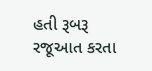હતી રૂબરૂ રજૂઆત કરતા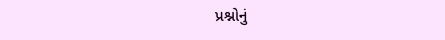પ્રશ્નોનું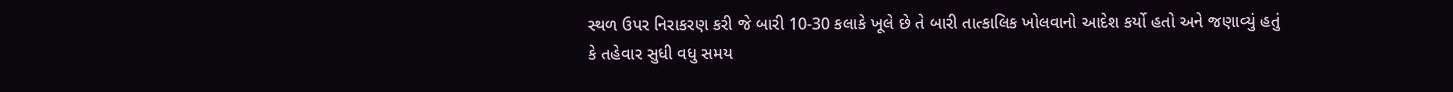સ્થળ ઉપર નિરાકરણ કરી જે બારી 10-30 કલાકે ખૂલે છે તે બારી તાત્કાલિક ખોલવાનો આદેશ કર્યો હતો અને જણાવ્યું હતું કે તહેવાર સુધી વધુ સમય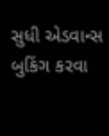સુધી એડવાન્સ બુકિંગ કરવા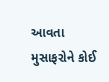આવતા મુસાફરોને કોઈ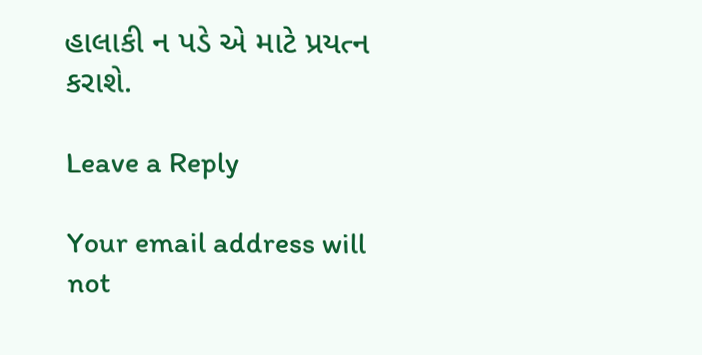હાલાકી ન પડે એ માટે પ્રયત્ન કરાશે.

Leave a Reply

Your email address will not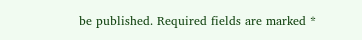be published. Required fields are marked *